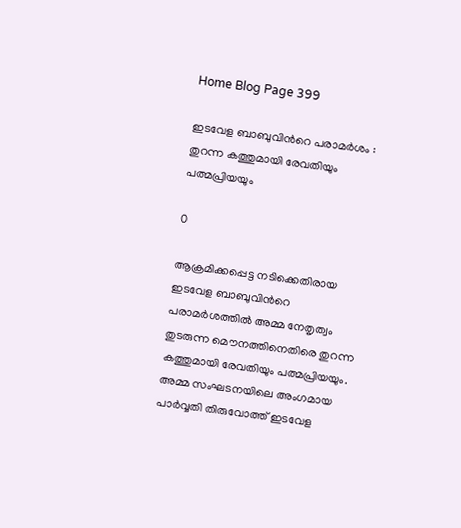Home Blog Page 399

ഇടവേള ബാബുവിന്‍റെ പരാമര്‍ശം : തുറന്ന കത്തുമായി രേവതിയും പത്മപ്രിയയും

0

ആക്രമിക്കപ്പെട്ട നടിക്കെതിരായ ഇടവേള ബാബുവിന്‍റെ പരാമര്‍ശത്തില്‍ അമ്മ നേതൃത്വം തുടരുന്ന മൌനത്തിനെതിരെ തുറന്ന കത്തുമായി രേവതിയും പത്മപ്രിയയും. അമ്മ സംഘടനയിലെ അംഗമായ പാര്‍വ്വതി തിരുവോത്ത് ഇടവേള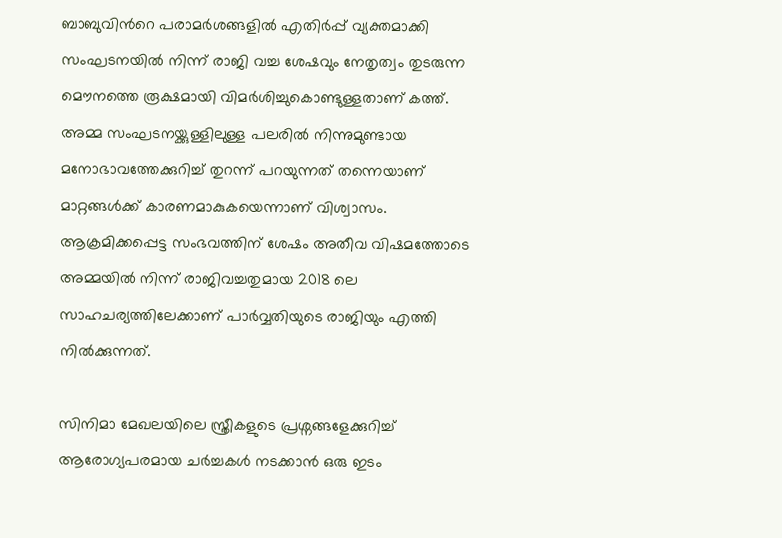ബാബുവിന്‍റെ പരാമര്‍ശങ്ങളില്‍ എതിര്‍പ്പ് വ്യക്തമാക്കി സംഘടനയില്‍ നിന്ന് രാജി വച്ച ശേഷവും നേതൃത്വം തുടരുന്ന മൌനത്തെ രൂക്ഷമായി വിമര്‍ശിച്ചുകൊണ്ടുള്ളതാണ് കത്ത്. അമ്മ സംഘടനയ്ക്കുള്ളിലുള്ള പലരില്‍ നിന്നുമുണ്ടായ മനോഭാവത്തേക്കുറിച്ച് തുറന്ന് പറയുന്നത് തന്നെയാണ് മാറ്റങ്ങള്‍ക്ക് കാരണമാകുകയെന്നാണ് വിശ്വാസം. ആക്രമിക്കപ്പെട്ട സംഭവത്തിന് ശേഷം അതീവ വിഷമത്തോടെ അമ്മയില്‍ നിന്ന് രാജിവച്ചതുമായ 2018 ലെ സാഹചര്യത്തിലേക്കാണ് പാര്‍വ്വതിയുടെ രാജിയും എത്തി നില്‍ക്കുന്നത്.

സിനിമാ മേഖലയിലെ സ്ത്രീകളുടെ പ്രശ്നങ്ങളേക്കുറിച്ച് ആരോഗ്യപരമായ ചര്‍ച്ചകള്‍ നടക്കാന്‍ ഒരു ഇടം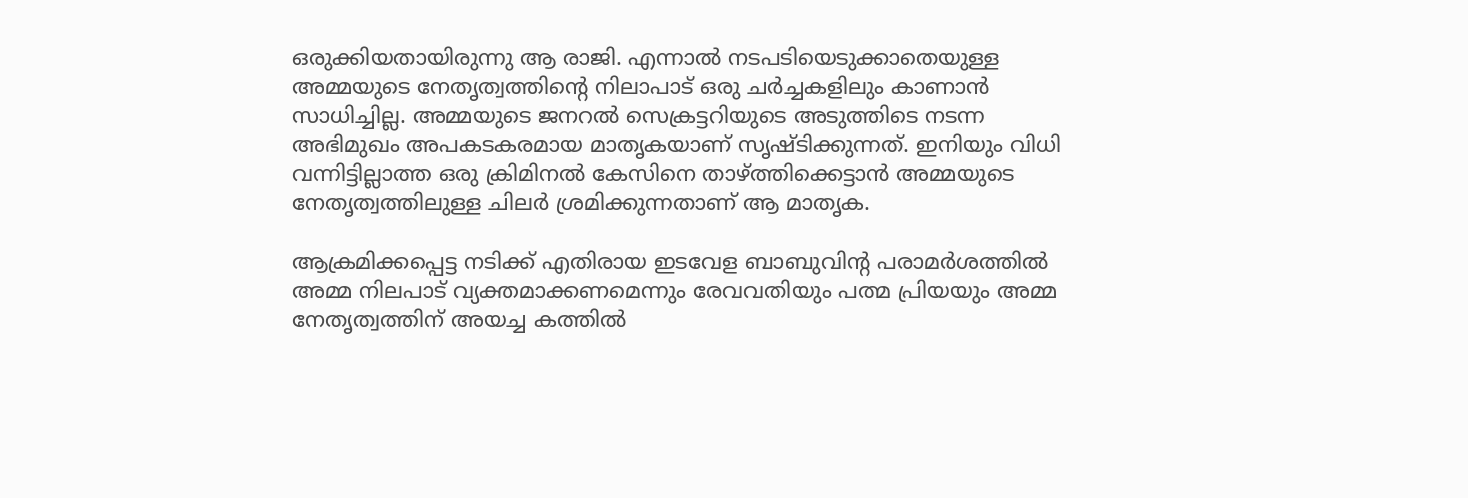ഒരുക്കിയതായിരുന്നു ആ രാജി. എന്നാല്‍ നടപടിയെടുക്കാതെയുള്ള അമ്മയുടെ നേതൃത്വത്തിന്റെ നിലാപാട് ഒരു ചര്‍ച്ചകളിലും കാണാന്‍ സാധിച്ചില്ല. അമ്മയുടെ ജനറല്‍ സെക്രട്ടറിയുടെ അടുത്തിടെ നടന്ന അഭിമുഖം അപകടകരമായ മാതൃകയാണ് സൃഷ്ടിക്കുന്നത്. ഇനിയും വിധി വന്നിട്ടില്ലാത്ത ഒരു ക്രിമിനല്‍ കേസിനെ താഴ്ത്തിക്കെട്ടാന്‍ അമ്മയുടെ നേതൃത്വത്തിലുള്ള ചിലര്‍ ശ്രമിക്കുന്നതാണ് ആ മാതൃക.

ആക്രമിക്കപ്പെട്ട നടിക്ക് എതിരായ ഇടവേള ബാബുവിന്റ പരാമർശത്തിൽ അമ്മ നിലപാട് വ്യക്തമാക്കണമെന്നും രേവവതിയും പത്മ പ്രിയയും അമ്മ നേതൃത്വത്തിന് അയച്ച കത്തില്‍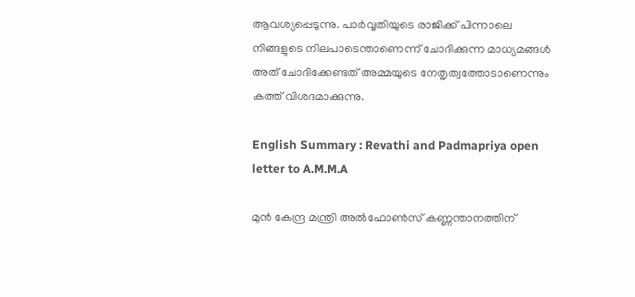ആവശ്യപ്പെടുന്നു. പാര്‍വ്വതിയുടെ രാജിക്ക് പിന്നാലെ നിങ്ങളുടെ നിലപാടെന്താണെന്ന് ചോദിക്കുന്ന മാധ്യമങ്ങള്‍ അത് ചോദിക്കേണ്ടത് അമ്മയുടെ നേതൃത്വത്തോടാണെന്നും കത്ത് വിശദമാക്കുന്നു.

English Summary : Revathi and Padmapriya open letter to A.M.M.A

മുന്‍ കേന്ദ്ര മന്ത്രി അല്‍ഫോണ്‍സ് കണ്ണന്താനത്തിന്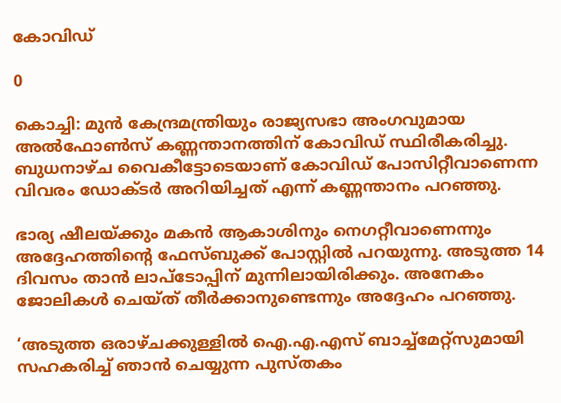കോവിഡ്‌

0

കൊച്ചി: മുന്‍ കേന്ദ്രമന്ത്രിയും രാജ്യസഭാ അംഗവുമായ അല്‍ഫോണ്‍സ് കണ്ണന്താനത്തിന് കോവിഡ് സ്ഥിരീകരിച്ചു. ബുധനാഴ്ച വൈകീട്ടോടെയാണ് കോവിഡ് പോസിറ്റീവാണെന്ന വിവരം ഡോക്ടര്‍ അറിയിച്ചത് എന്ന് കണ്ണന്താനം പറഞ്ഞു.

ഭാര്യ ഷീലയ്ക്കും മകന്‍ ആകാശിനും നെഗറ്റീവാണെന്നും അദ്ദേഹത്തിന്റെ ഫേസ്ബുക്ക് പോസ്റ്റില്‍ പറയുന്നു. അടുത്ത 14 ദിവസം താന്‍ ലാപ്‌ടോപ്പിന് മുന്നിലായിരിക്കും. അനേകം ജോലികള്‍ ചെയ്ത് തീര്‍ക്കാനുണ്ടെന്നും അദ്ദേഹം പറഞ്ഞു.

‘അടുത്ത ഒരാഴ്ചക്കുള്ളില്‍ ഐ.എ.എസ് ബാച്ച്‌മേറ്റ്‌സുമായി സഹകരിച്ച്‌ ഞാന്‍ ചെയ്യുന്ന പുസ്തകം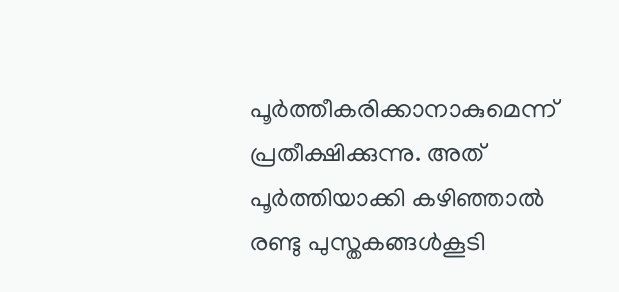പൂര്‍ത്തീകരിക്കാനാകുമെന്ന് പ്രതീക്ഷിക്കുന്നു. അത് പൂര്‍ത്തിയാക്കി കഴിഞ്ഞാല്‍ രണ്ടു പുസ്തകങ്ങള്‍കൂടി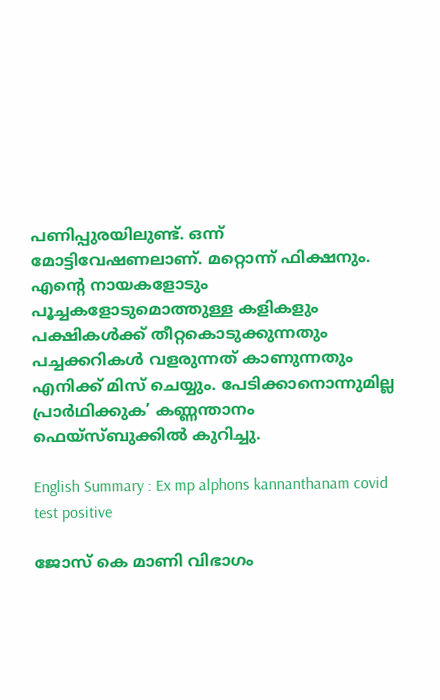പണിപ്പുരയിലുണ്ട്. ഒന്ന് മോട്ടിവേഷണലാണ്. മറ്റൊന്ന് ഫിക്ഷനും. എന്റെ നായകളോടും പൂച്ചകളോടുമൊത്തുള്ള കളികളും പക്ഷികള്‍ക്ക് തീറ്റകൊടുക്കുന്നതും പച്ചക്കറികള്‍ വളരുന്നത് കാണുന്നതും എനിക്ക് മിസ് ചെയ്യും. പേടിക്കാനൊന്നുമില്ല പ്രാര്‍ഥിക്കുക’ കണ്ണന്താനം ഫെയ്‌സ്ബുക്കില്‍ കുറിച്ചു.

English Summary : Ex mp alphons kannanthanam covid test positive

ജോസ് കെ മാണി വിഭാഗം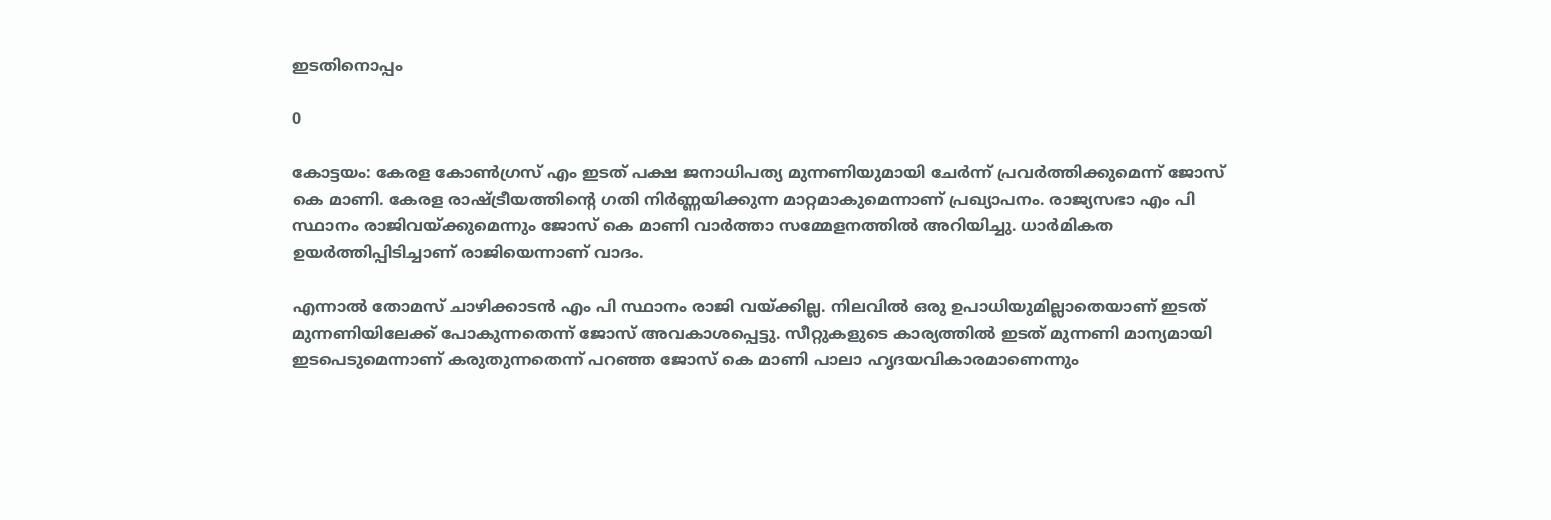ഇടതിനൊപ്പം

0

കോട്ടയം: കേരള കോണ്‍ഗ്രസ് എം ഇടത് പക്ഷ ജനാധിപത്യ മുന്നണിയുമായി ചേര്‍ന്ന് പ്രവര്‍ത്തിക്കുമെന്ന് ജോസ് കെ മാണി. കേരള രാഷ്ട്രീയത്തിന്റെ ഗതി നിര്‍ണ്ണയിക്കുന്ന മാറ്റമാകുമെന്നാണ് പ്രഖ്യാപനം. രാജ്യസഭാ എം പി സ്ഥാനം രാജിവയ്ക്കുമെന്നും ജോസ് കെ മാണി വാര്‍ത്താ സമ്മേളനത്തില്‍ അറിയിച്ചു. ധാര്‍മികത ഉയര്‍ത്തിപ്പിടിച്ചാണ് രാജിയെന്നാണ് വാദം.

എന്നാല്‍ തോമസ് ചാഴിക്കാടന്‍ എം പി സ്ഥാനം രാജി വയ്ക്കില്ല. നിലവില്‍ ഒരു ഉപാധിയുമില്ലാതെയാണ് ഇടത് മുന്നണിയിലേക്ക് പോകുന്നതെന്ന് ജോസ് അവകാശപ്പെട്ടു. സീറ്റുകളുടെ കാര്യത്തില്‍ ഇടത് മുന്നണി മാന്യമായി ഇടപെടുമെന്നാണ് കരുതുന്നതെന്ന് പറഞ്ഞ ജോസ് കെ മാണി പാലാ ഹൃദയവികാരമാണെന്നും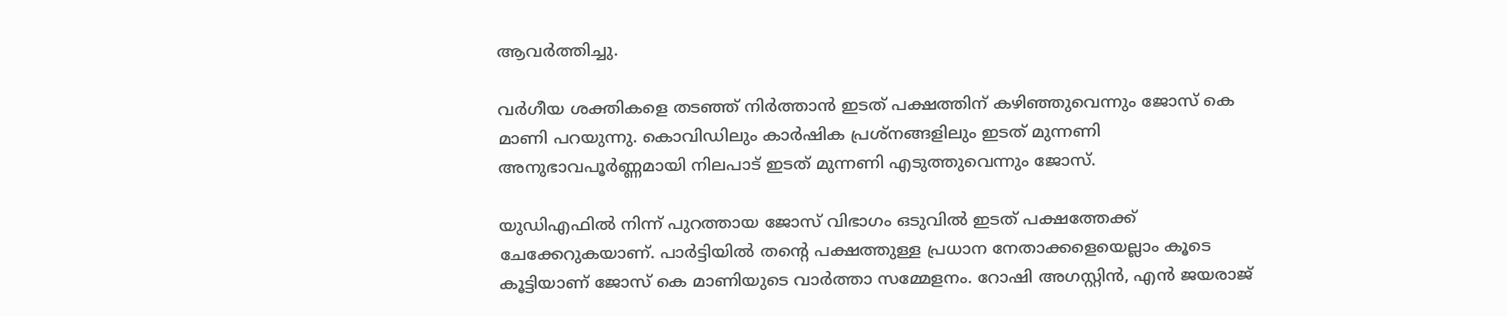ആവര്‍ത്തിച്ചു.

വര്‍ഗീയ ശക്തികളെ തടഞ്ഞ് നിര്‍ത്താന്‍ ഇടത് പക്ഷത്തിന് കഴിഞ്ഞുവെന്നും ജോസ് കെ മാണി പറയുന്നു. കൊവിഡിലും കാര്‍ഷിക പ്രശ്‌നങ്ങളിലും ഇടത് മുന്നണി അനുഭാവപൂര്‍ണ്ണമായി നിലപാട് ഇടത് മുന്നണി എടുത്തുവെന്നും ജോസ്.

യുഡിഎഫില്‍ നിന്ന് പുറത്തായ ജോസ് വിഭാഗം ഒടുവില്‍ ഇടത് പക്ഷത്തേക്ക് ചേക്കേറുകയാണ്. പാര്‍ട്ടിയില്‍ തന്റെ പക്ഷത്തുള്ള പ്രധാന നേതാക്കളെയെല്ലാം കൂടെ കൂട്ടിയാണ് ജോസ് കെ മാണിയുടെ വാര്‍ത്താ സമ്മേളനം. റോഷി അഗസ്റ്റിന്‍, എന്‍ ജയരാജ്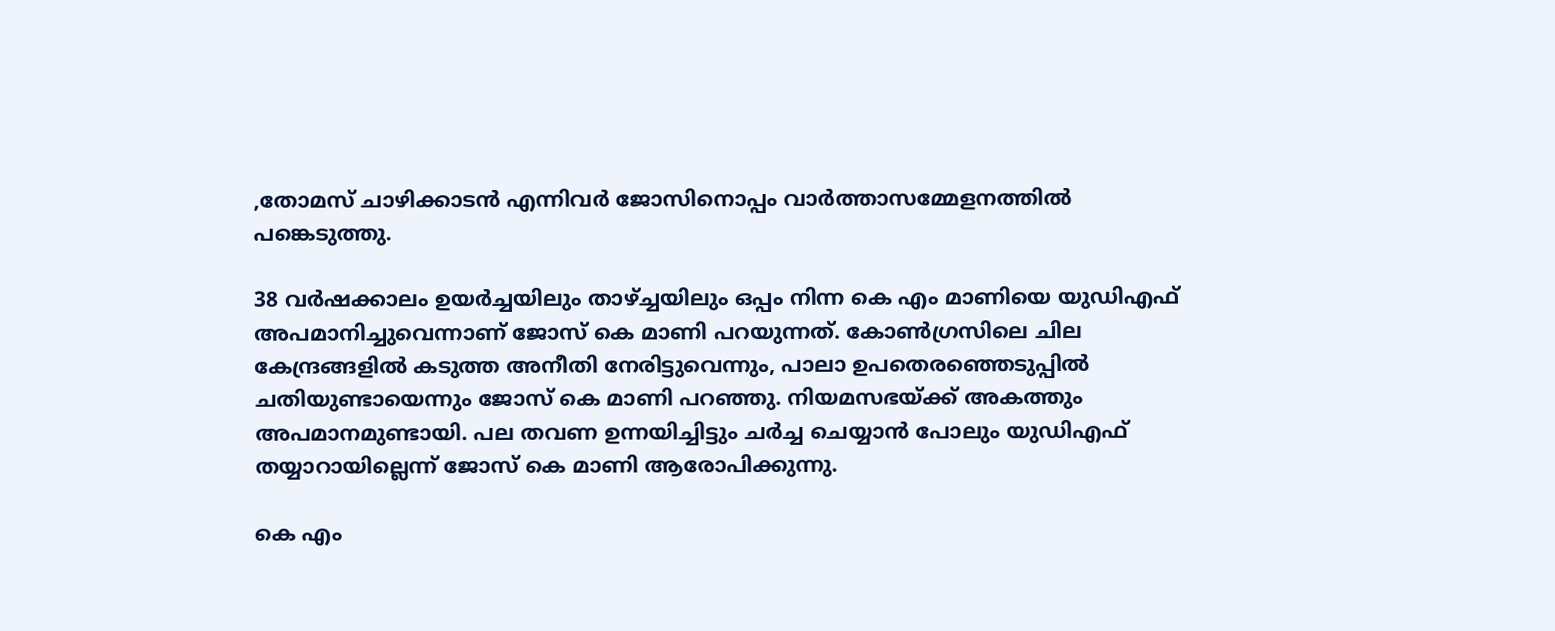,തോമസ് ചാഴിക്കാടന്‍ എന്നിവര്‍ ജോസിനൊപ്പം വാര്‍ത്താസമ്മേളനത്തില്‍ പങ്കെടുത്തു.

38 വര്‍ഷക്കാലം ഉയര്‍ച്ചയിലും താഴ്ച്ചയിലും ഒപ്പം നിന്ന കെ എം മാണിയെ യുഡിഎഫ് അപമാനിച്ചുവെന്നാണ് ജോസ് കെ മാണി പറയുന്നത്. കോണ്‍ഗ്രസിലെ ചില കേന്ദ്രങ്ങളില്‍ കടുത്ത അനീതി നേരിട്ടുവെന്നും, പാലാ ഉപതെരഞ്ഞെടുപ്പില്‍ ചതിയുണ്ടായെന്നും ജോസ് കെ മാണി പറഞ്ഞു. നിയമസഭയ്ക്ക് അകത്തും അപമാനമുണ്ടായി. പല തവണ ഉന്നയിച്ചിട്ടും ചര്‍ച്ച ചെയ്യാന്‍ പോലും യുഡിഎഫ് തയ്യാറായില്ലെന്ന് ജോസ് കെ മാണി ആരോപിക്കുന്നു.

കെ എം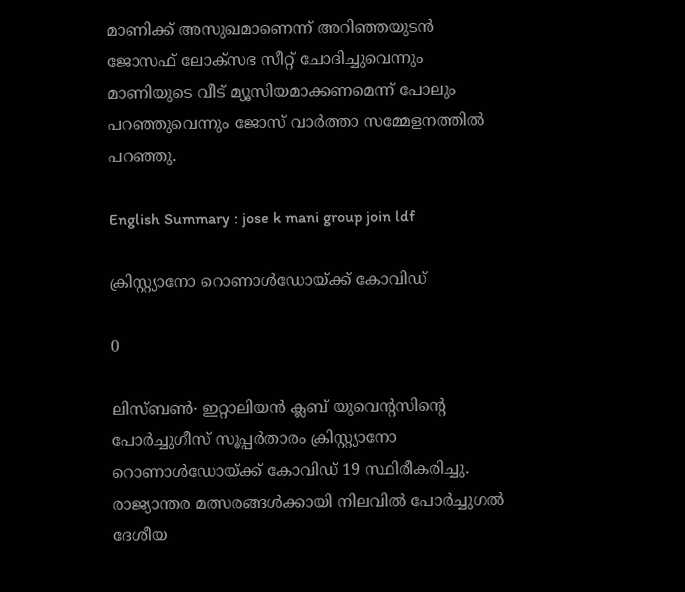മാണിക്ക് അസുഖമാണെന്ന് അറിഞ്ഞയുടന്‍ ജോസഫ് ലോക്‌സഭ സീറ്റ് ചോദിച്ചുവെന്നും മാണിയുടെ വീട് മ്യൂസിയമാക്കണമെന്ന് പോലും പറഞ്ഞുവെന്നും ജോസ് വാര്‍ത്താ സമ്മേളനത്തില്‍ പറഞ്ഞു.

English Summary : jose k mani group join ldf

ക്രിസ്റ്റ്യാനോ റൊണാൾഡോയ്ക്ക് കോവിഡ്

0

ലിസ്ബൺ∙ ഇറ്റാലിയൻ ക്ലബ് യുവെന്റസിന്റെ പോർച്ചുഗീസ് സൂപ്പർതാരം ക്രിസ്റ്റ്യാനോ റൊണാൾഡോയ്‍ക്ക് കോവിഡ് 19 സ്ഥിരീകരിച്ചു. രാജ്യാന്തര മത്സരങ്ങൾക്കായി നിലവിൽ പോർച്ചുഗൽ ദേശീയ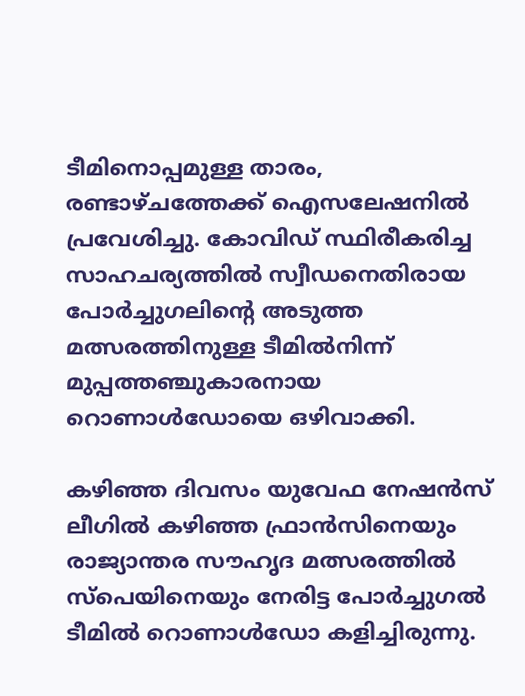ടീമിനൊപ്പമുള്ള താരം, രണ്ടാഴ്ചത്തേക്ക് ഐസലേഷനിൽ പ്രവേശിച്ചു. കോവിഡ് സ്ഥിരീകരിച്ച സാഹചര്യത്തിൽ സ്വീഡനെതിരായ പോർച്ചുഗലിന്റെ അടുത്ത മത്സരത്തിനുള്ള ടീമിൽനിന്ന് മുപ്പത്തഞ്ചുകാരനായ റൊണാൾഡോയെ ഒഴിവാക്കി.

കഴിഞ്ഞ ദിവസം യുവേഫ നേഷൻസ് ലീഗിൽ കഴിഞ്ഞ ഫ്രാൻസിനെയും രാജ്യാന്തര സൗഹൃദ മത്സരത്തിൽ സ്പെയിനെയും നേരിട്ട പോർച്ചുഗൽ ടീമിൽ റൊണാൾഡോ കളിച്ചിരുന്നു.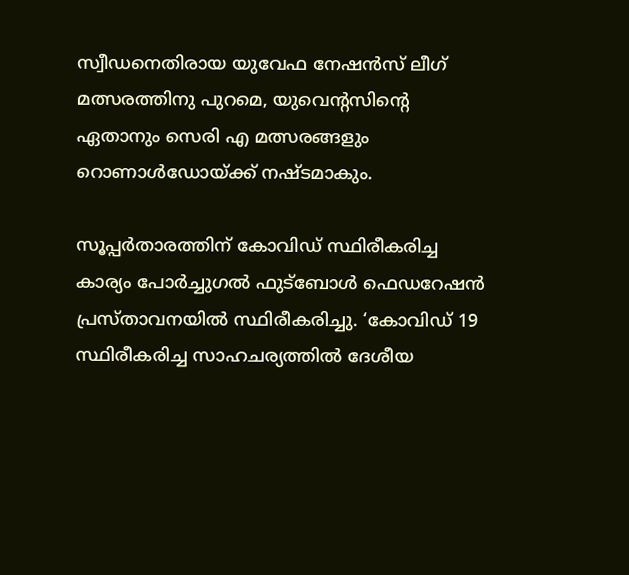സ്വീഡനെതിരായ യുവേഫ നേഷൻസ് ലീഗ് മത്സരത്തിനു പുറമെ, യുവെന്റസിന്റെ ഏതാനും സെരി എ മത്സരങ്ങളും റൊണാൾഡോയ്ക്ക് നഷ്ടമാകും.

സൂപ്പർതാരത്തിന് കോവിഡ് സ്ഥിരീകരിച്ച കാര്യം പോർച്ചുഗൽ ഫുട്ബോൾ ഫെഡറേഷൻ പ്രസ്താവനയിൽ സ്ഥിരീകരിച്ചു. ‘കോവിഡ് 19 സ്ഥിരീകരിച്ച സാഹചര്യത്തിൽ ദേശീയ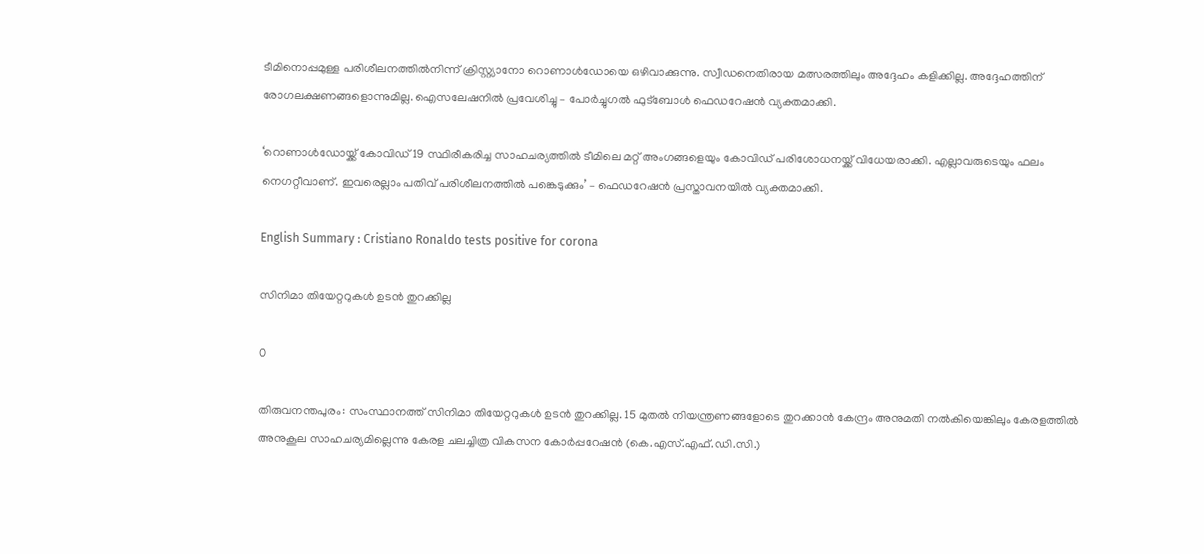ടീമിനൊപ്പമുള്ള പരിശീലനത്തിൽനിന്ന് ക്രിസ്റ്റ്യാനോ റൊണാൾഡോയെ ഒഴിവാക്കുന്നു. സ്വീഡനെതിരായ മത്സരത്തിലും അദ്ദേഹം കളിക്കില്ല. അദ്ദേഹത്തിന് രോഗലക്ഷണങ്ങളൊന്നുമില്ല. ഐസലേഷനിൽ പ്രവേശിച്ചു – പോർച്ചുഗൽ ഫുട്ബോൾ ഫെഡറേഷൻ വ്യക്തമാക്കി.

‘റൊണാൾഡോയ്ക്ക് കോവിഡ് 19 സ്ഥിരീകരിച്ച സാഹചര്യത്തിൽ ടീമിലെ മറ്റ് അംഗങ്ങളെയും കോവിഡ് പരിശോധനയ്ക്ക് വിധേയരാക്കി. എല്ലാവരുടെയും ഫലം നെഗറ്റീവാണ്. ഇവരെല്ലാം പതിവ് പരിശീലനത്തിൽ പങ്കെടുക്കും’ – ഫെഡറേഷൻ പ്രസ്താവനയിൽ വ്യക്തമാക്കി.

English Summary : Cristiano Ronaldo tests positive for corona

സിനിമാ തിയേറ്ററുകൾ ഉടൻ തുറക്കില്ല

0

തിരുവനന്തപുരം: സംസ്ഥാനത്ത് സിനിമാ തിയേറ്ററുകൾ ഉടൻ തുറക്കില്ല. 15 മുതൽ നിയന്ത്രണങ്ങളോടെ തുറക്കാൻ കേന്ദ്രം അനുമതി നൽകിയെങ്കിലും കേരളത്തിൽ അനുകൂല സാഹചര്യമില്ലെന്നു കേരള ചലച്ചിത്ര വികസന കോർപ്പറേഷൻ (കെ.എസ്.എഫ്.ഡി.സി.)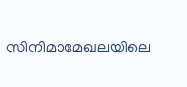സിനിമാമേഖലയിലെ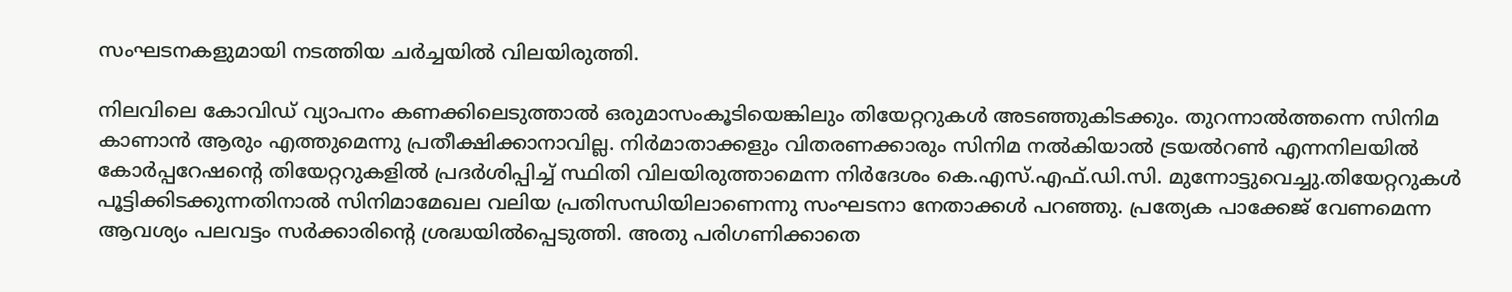സംഘടനകളുമായി നടത്തിയ ചർച്ചയിൽ വിലയിരുത്തി.

നിലവിലെ കോവിഡ് വ്യാപനം കണക്കിലെടുത്താൽ ഒരുമാസംകൂടിയെങ്കിലും തിയേറ്ററുകൾ അടഞ്ഞുകിടക്കും. തുറന്നാൽത്തന്നെ സിനിമ കാണാൻ ആരും എത്തുമെന്നു പ്രതീക്ഷിക്കാനാവില്ല. നിർമാതാക്കളും വിതരണക്കാരും സിനിമ നൽകിയാൽ ട്രയൽറൺ എന്നനിലയിൽ കോർപ്പറേഷന്റെ തിയേറ്ററുകളിൽ പ്രദർശിപ്പിച്ച് സ്ഥിതി വിലയിരുത്താമെന്ന നിർദേശം കെ.എസ്.എഫ്.ഡി.സി. മുന്നോട്ടുവെച്ചു.തിയേറ്ററുകൾ പൂട്ടിക്കിടക്കുന്നതിനാൽ സിനിമാമേഖല വലിയ പ്രതിസന്ധിയിലാണെന്നു സംഘടനാ നേതാക്കൾ പറഞ്ഞു. പ്രത്യേക പാക്കേജ് വേണമെന്ന ആവശ്യം പലവട്ടം സർക്കാരിന്റെ ശ്രദ്ധയിൽപ്പെടുത്തി. അതു പരിഗണിക്കാതെ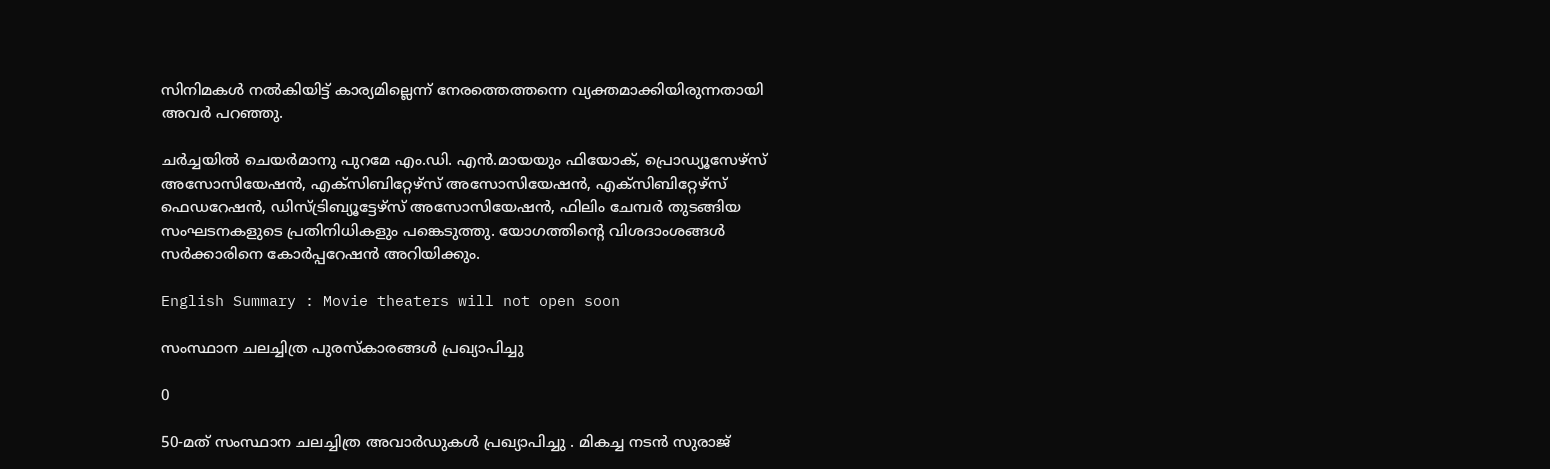സിനിമകൾ നൽകിയിട്ട് കാര്യമില്ലെന്ന് നേരത്തെത്തന്നെ വ്യക്തമാക്കിയിരുന്നതായി അവർ പറഞ്ഞു.

ചർച്ചയിൽ ചെയർമാനു പുറമേ എം.ഡി. എൻ.മായയും ഫിയോക്, പ്രൊഡ്യൂസേഴ്സ് അസോസിയേഷൻ, എക്സിബിറ്റേഴ്സ് അസോസിയേഷൻ, എക്സിബിറ്റേഴ്സ് ഫെഡറേഷൻ, ഡിസ്ട്രിബ്യൂട്ടേഴ്സ് അസോസിയേഷൻ, ഫിലിം ചേമ്പർ തുടങ്ങിയ സംഘടനകളുടെ പ്രതിനിധികളും പങ്കെടുത്തു. യോഗത്തിന്റെ വിശദാംശങ്ങൾ സർക്കാരിനെ കോർപ്പറേഷൻ അറിയിക്കും.

English Summary : Movie theaters will not open soon

സംസ്ഥാന ചലച്ചിത്ര പുരസ്കാരങ്ങള്‍ പ്രഖ്യാപിച്ചു

0

50-മത് സംസ്ഥാന ചലച്ചിത്ര അവാർഡുകൾ പ്രഖ്യാപിച്ചു . മികച്ച നടൻ സുരാജ്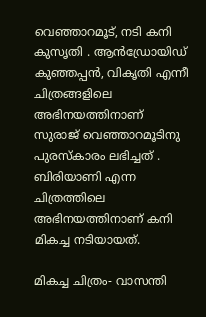വെഞ്ഞാറമൂട്, നടി കനി കുസൃതി . ആൻഡ്രോയിഡ് കുഞ്ഞപ്പൻ, വികൃതി എന്നീ ചിത്രങ്ങളിലെ അഭിനയത്തിനാണ് സുരാജ് വെഞ്ഞാറമൂടിനു പുരസ്‌കാരം ലഭിച്ചത് . ബിരിയാണി എന്ന ചിത്രത്തിലെ അഭിനയത്തിനാണ് കനി മികച്ച നടിയായത്.

മികച്ച ചിത്രം- വാസന്തി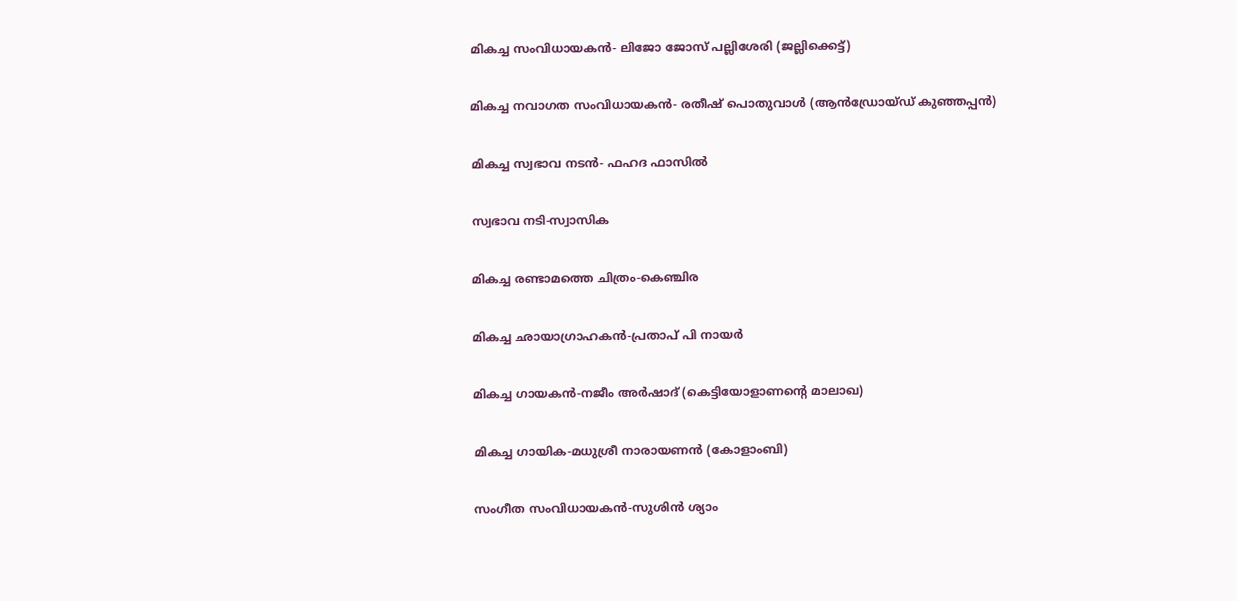മികച്ച സംവിധായകൻ- ലിജോ ജോസ് പല്ലിശേരി (ജല്ലിക്കെട്ട്)

മികച്ച നവാഗത സംവിധായകൻ- രതീഷ് പൊതുവാൾ (ആൻഡ്രോയ്ഡ് കുഞ്ഞപ്പൻ)

മികച്ച സ്വഭാവ നടൻ- ഫഹദ ഫാസിൽ

സ്വഭാവ നടി-സ്വാസിക

മികച്ച രണ്ടാമത്തെ ചിത്രം-കെഞ്ചിര

മികച്ച ഛായാഗ്രാഹകൻ-പ്രതാപ് പി നായർ

മികച്ച ഗായകൻ-നജീം അർഷാദ് (കെട്ടിയോളാണന്റെ മാലാഖ)

മികച്ച ഗായിക-മധുശ്രീ നാരായണൻ (കോളാംബി)

സംഗീത സംവിധായകൻ-സുശിൻ ശ്യാം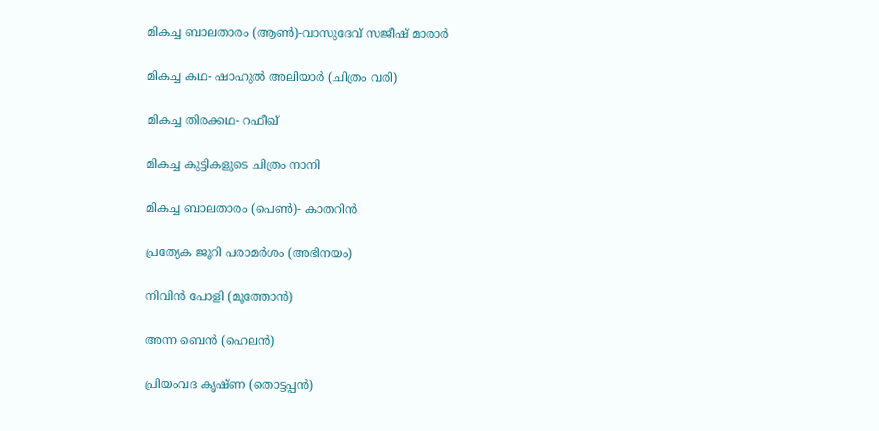മികച്ച ബാലതാരം (ആൺ)-വാസുദേവ് സജീഷ് മാരാർ

മികച്ച കഥ- ഷാഹുൽ അലിയാർ (ചിത്രം വരി)

മികച്ച തിരക്കഥ- റഫീഖ്

മികച്ച കുട്ടികളുടെ ചിത്രം നാനി

മികച്ച ബാലതാരം (പെൺ)- കാതറിൻ

പ്രത്യേക ജൂറി പരാമർശം (അഭിനയം)

നിവിൻ പോളി (മൂത്തോൻ)

അന്ന ബെൻ (ഹെലൻ)

പ്രിയംവദ കൃഷ്ണ (തൊട്ടപ്പൻ)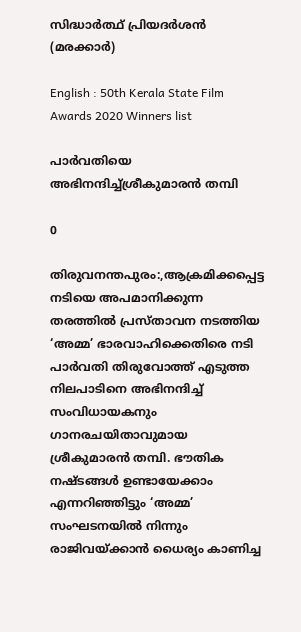സിദ്ധാർത്ഥ് പ്രിയദർശൻ (മരക്കാർ)

English : 50th Kerala State Film Awards 2020 Winners list

പാർവതിയെ അഭിനന്ദിച്ച്ശ്രീകുമാരൻ തമ്പി

0

തിരുവനന്തപുരം:,ആക്രമിക്കപ്പെട്ട നടിയെ അപമാനിക്കുന്ന തരത്തിൽ പ്രസ്താവന നടത്തിയ ‘അമ്മ’ ഭാരവാഹിക്കെതിരെ നടി പാർവതി തിരുവോത്ത് എടുത്ത നിലപാടിനെ അഭിനന്ദിച്ച് സംവിധായകനും ഗാനരചയിതാവുമായ ശ്രീകുമാരൻ തമ്പി. ഭൗതിക നഷ്ടങ്ങൾ ഉണ്ടായേക്കാം എന്നറിഞ്ഞിട്ടും ‘അമ്മ’ സംഘടനയിൽ നിന്നും രാജിവയ്ക്കാൻ ധൈര്യം കാണിച്ച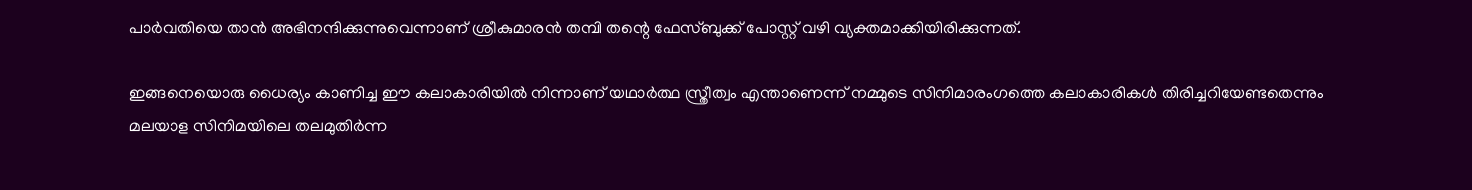പാർവതിയെ താൻ അഭിനന്ദിക്കുന്നുവെന്നാണ് ശ്രീകുമാരൻ തമ്പി തന്റെ ഫേസ്ബുക്ക് പോസ്റ്റ് വഴി വ്യക്തമാക്കിയിരിക്കുന്നത്.

ഇങ്ങനെയൊരു ധൈര്യം കാണിച്ച ഈ കലാകാരിയിൽ നിന്നാണ് യഥാർത്ഥ സ്ത്രീത്വം എന്താണെന്ന് നമ്മുടെ സിനിമാരംഗത്തെ കലാകാരികൾ തിരിച്ചറിയേണ്ടതെന്നും മലയാള സിനിമയിലെ തലമുതിർന്ന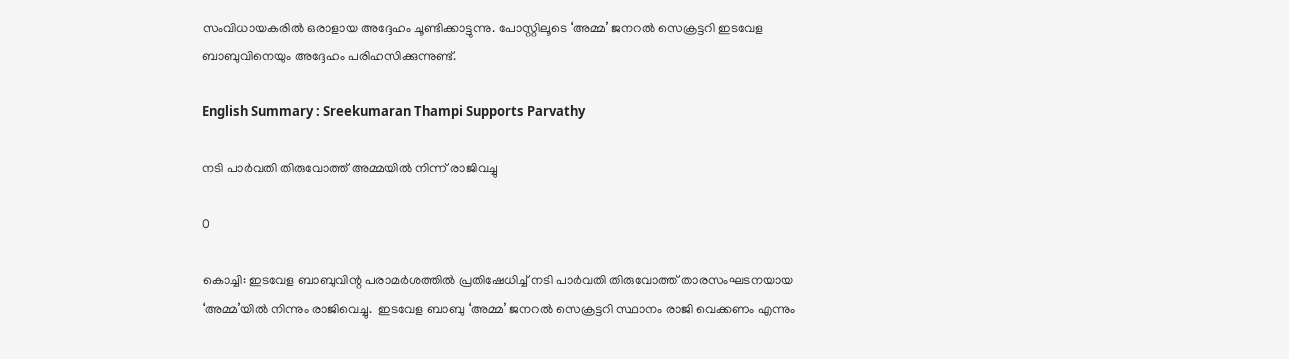സംവിധായകരിൽ ഒരാളായ അദ്ദേഹം ചൂണ്ടിക്കാട്ടുന്നു. പോസ്റ്റിലൂടെ ‘അമ്മ’ ജനറൽ സെക്രട്ടറി ഇടവേള ബാബുവിനെയും അദ്ദേഹം പരിഹസിക്കുന്നുണ്ട്.

English Summary : Sreekumaran Thampi Supports Parvathy

നടി പാര്‍വതി തിരുവോത്ത് അമ്മയില്‍ നിന്ന് രാജിവച്ചു

0

കൊച്ചി: ഇടവേള ബാബുവിന്റ പരാമര്‍ശത്തില്‍ പ്രതിഷേധിച്ച് നടി പാര്‍വതി തിരുവോത്ത് താരസംഘടനയായ ‘അമ്മ’യില്‍ നിന്നും രാജിവെച്ചു.  ഇടവേള ബാബു ‘അമ്മ’ ജനറല്‍ സെക്രട്ടറി സ്ഥാനം രാജി വെക്കണം എന്നും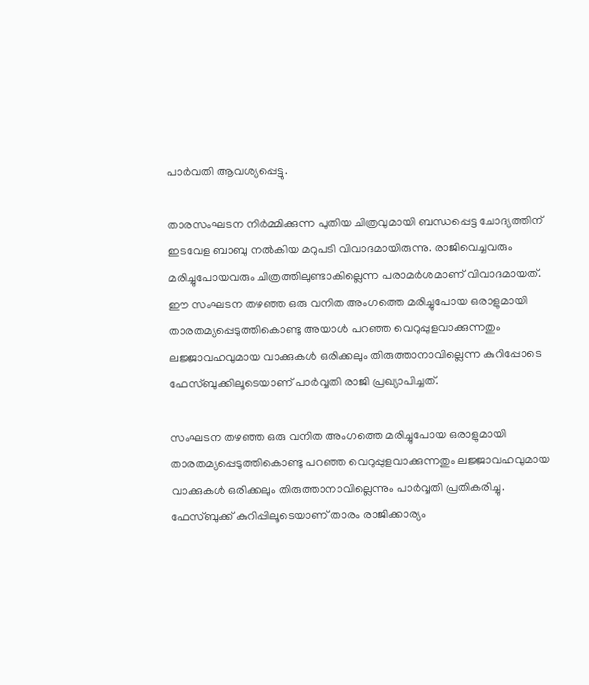പാര്‍വതി ആവശ്യപ്പെട്ടു.

താരസംഘടന നിര്‍മ്മിക്കുന്ന പുതിയ ചിത്രവുമായി ബന്ധപ്പെട്ട ചോദ്യത്തിന് ഇടവേള ബാബു നല്‍കിയ മറുപടി വിവാദമായിരുന്നു. രാജിവെച്ചവരും മരിച്ചുപോയവരും ചിത്രത്തിലുണ്ടാകില്ലെന്ന പരാമര്‍ശമാണ് വിവാദമായത്. ഈ സംഘടന തഴഞ്ഞ ഒരു വനിത അംഗത്തെ മരിച്ചുപോയ ഒരാളുമായി താരതമ്യപ്പെടുത്തികൊണ്ടു അയാള്‍ പറഞ്ഞ വെറുപ്പുളവാക്കുന്നതും ലജ്ജാവഹവുമായ വാക്കുകള്‍ ഒരിക്കലും തിരുത്താനാവില്ലെന്ന കുറിപ്പോടെ ഫേസ്ബുക്കിലൂടെയാണ് പാര്‍വ്വതി രാജി പ്രഖ്യാപിച്ചത്.

സംഘടന തഴഞ്ഞ ഒരു വനിത അംഗത്തെ മരിച്ചുപോയ ഒരാളുമായി താരതമ്യപ്പെടുത്തികൊണ്ടു പറഞ്ഞ വെറുപ്പുളവാക്കുന്നതും ലജ്ജാവഹവുമായ വാക്കുകള്‍ ഒരിക്കലും തിരുത്താനാവില്ലെന്നും പാര്‍വ്വതി പ്രതികരിച്ചു. ഫേസ്ബുക്ക് കുറിപ്പിലൂടെയാണ് താരം രാജിക്കാര്യം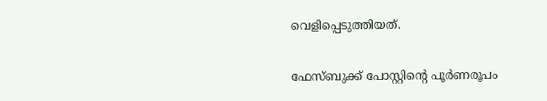വെളിപ്പെടുത്തിയത്.

ഫേസ്ബുക്ക് പോസ്റ്റിന്റെ പൂര്‍ണരൂപം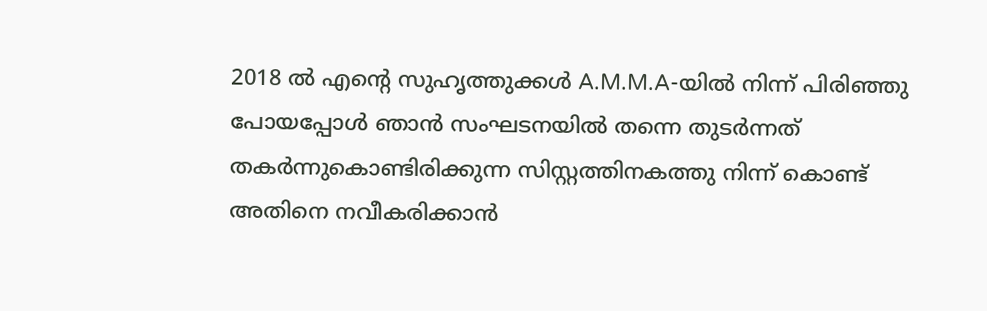2018 ല്‍ എന്റെ സുഹൃത്തുക്കള്‍ A.M.M.A-യില്‍ നിന്ന് പിരിഞ്ഞു പോയപ്പോള്‍ ഞാന്‍ സംഘടനയില്‍ തന്നെ തുടര്‍ന്നത് തകര്‍ന്നുകൊണ്ടിരിക്കുന്ന സിസ്റ്റത്തിനകത്തു നിന്ന് കൊണ്ട് അതിനെ നവീകരിക്കാന്‍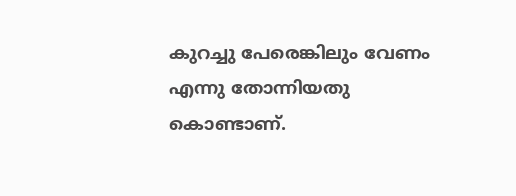കുറച്ചു പേരെങ്കിലും വേണം എന്നു തോന്നിയതു കൊണ്ടാണ്.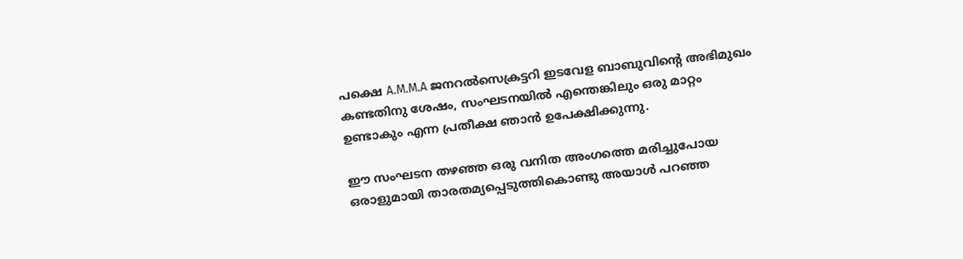പക്ഷെ A.M.M.A ജനറല്‍സെക്രട്ടറി ഇടവേള ബാബുവിന്റെ അഭിമുഖം കണ്ടതിനു ശേഷം, സംഘടനയില്‍ എന്തെങ്കിലും ഒരു മാറ്റം ഉണ്ടാകും എന്ന പ്രതീക്ഷ ഞാന്‍ ഉപേക്ഷിക്കുന്നു.

ഈ സംഘടന തഴഞ്ഞ ഒരു വനിത അംഗത്തെ മരിച്ചുപോയ ഒരാളുമായി താരതമ്യപ്പെടുത്തികൊണ്ടു അയാള്‍ പറഞ്ഞ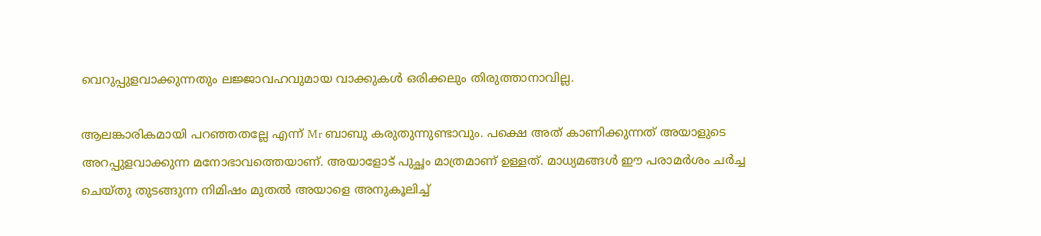വെറുപ്പുളവാക്കുന്നതും ലജ്ജാവഹവുമായ വാക്കുകള്‍ ഒരിക്കലും തിരുത്താനാവില്ല.

ആലങ്കാരികമായി പറഞ്ഞതല്ലേ എന്ന് Mr ബാബു കരുതുന്നുണ്ടാവും. പക്ഷെ അത് കാണിക്കുന്നത് അയാളുടെ അറപ്പുളവാക്കുന്ന മനോഭാവത്തെയാണ്. അയാളോട് പുച്ഛം മാത്രമാണ് ഉള്ളത്. മാധ്യമങ്ങള്‍ ഈ പരാമര്‍ശം ചര്‍ച്ച ചെയ്തു തുടങ്ങുന്ന നിമിഷം മുതല്‍ അയാളെ അനുകൂലിച്ച്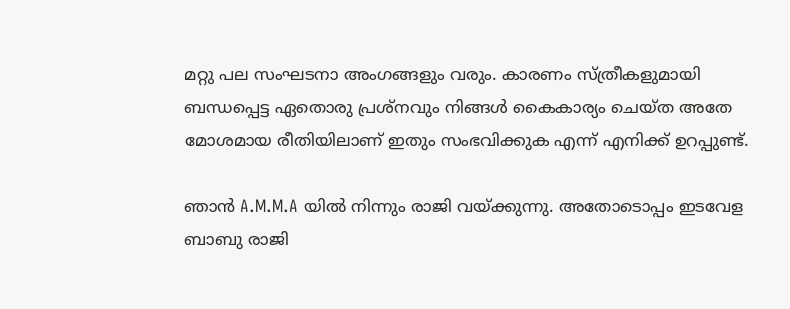മറ്റു പല സംഘടനാ അംഗങ്ങളും വരും. കാരണം സ്ത്രീകളുമായി ബന്ധപ്പെട്ട ഏതൊരു പ്രശ്‌നവും നിങ്ങള്‍ കൈകാര്യം ചെയ്ത അതേ മോശമായ രീതിയിലാണ് ഇതും സംഭവിക്കുക എന്ന് എനിക്ക് ഉറപ്പുണ്ട്.

ഞാന്‍ A.M.M.A യില്‍ നിന്നും രാജി വയ്ക്കുന്നു. അതോടൊപ്പം ഇടവേള ബാബു രാജി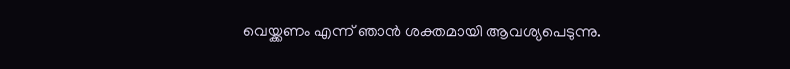വെയ്ക്കണം എന്ന് ഞാന്‍ ശക്തമായി ആവശ്യപെടുന്നു.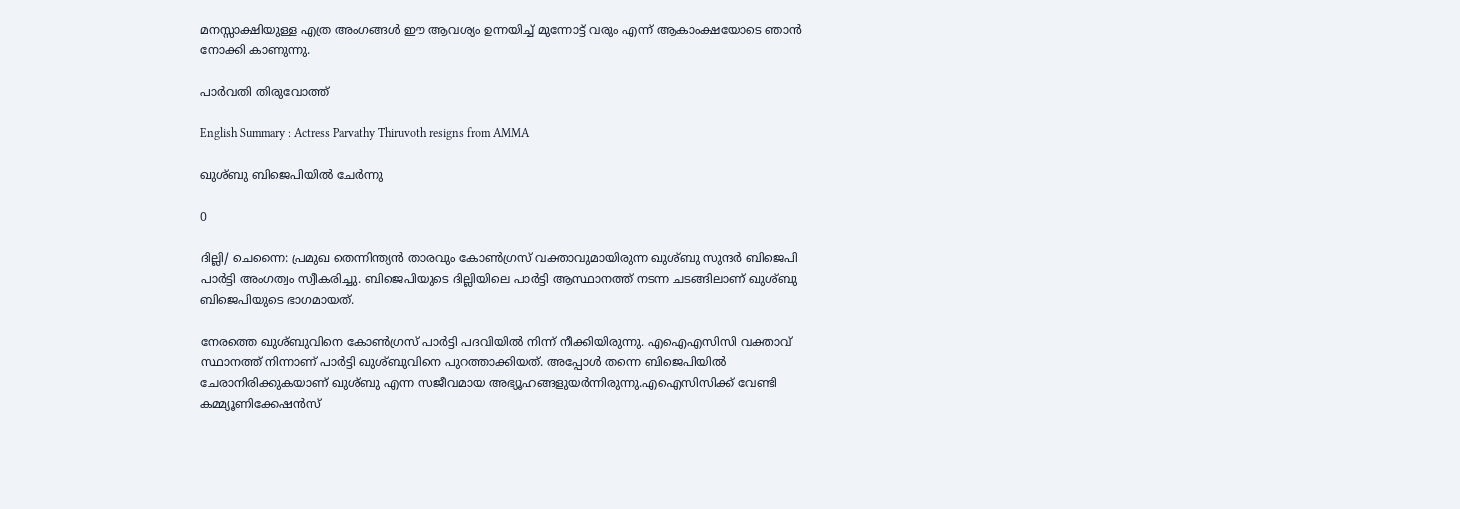മനസ്സാക്ഷിയുള്ള എത്ര അംഗങ്ങള്‍ ഈ ആവശ്യം ഉന്നയിച്ച് മുന്നോട്ട് വരും എന്ന് ആകാംക്ഷയോടെ ഞാന്‍ നോക്കി കാണുന്നു.

പാര്‍വതി തിരുവോത്ത്

English Summary : Actress Parvathy Thiruvoth resigns from AMMA

ഖുശ്ബു ബിജെപിയിൽ ചേർന്നു

0

ദില്ലി/ ചെന്നൈ: പ്രമുഖ തെന്നിന്ത്യന്‍ താരവും കോണ്‍ഗ്രസ് വക്താവുമായിരുന്ന ഖുശ്ബു സുന്ദര്‍ ബിജെപി പാര്‍ട്ടി അംഗത്വം സ്വീകരിച്ചു. ബിജെപിയുടെ ദില്ലിയിലെ പാര്‍ട്ടി ആസ്ഥാനത്ത് നടന്ന ചടങ്ങിലാണ് ഖുശ്ബു ബിജെപിയുടെ ഭാഗമായത്.

നേരത്തെ ഖുശ്ബുവിനെ കോണ്‍ഗ്രസ് പാര്‍ട്ടി പദവിയില്‍ നിന്ന് നീക്കിയിരുന്നു. എഐഎസിസി വക്താവ് സ്ഥാനത്ത് നിന്നാണ് പാര്‍ട്ടി ഖുശ്ബുവിനെ പുറത്താക്കിയത്. അപ്പോള്‍ തന്നെ ബിജെപിയില്‍ ചേരാനിരിക്കുകയാണ് ഖുശ്ബു എന്ന സജീവമായ അഭ്യൂഹങ്ങളുയര്‍ന്നിരുന്നു.എഐസിസിക്ക് വേണ്ടി കമ്മ്യൂണിക്കേഷന്‍സ്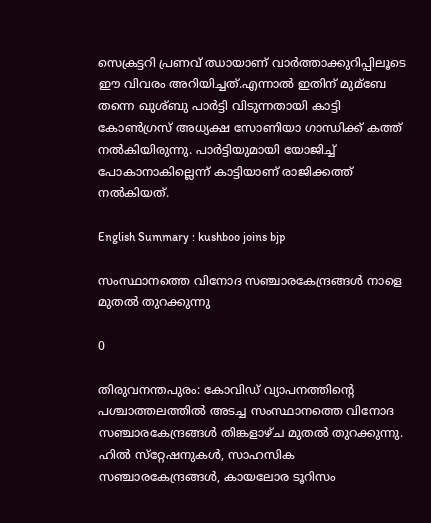സെക്രട്ടറി പ്രണവ് ഝായാണ് വാര്‍ത്താക്കുറിപ്പിലൂടെ ഈ വിവരം അറിയിച്ചത്.എന്നാല്‍ ഇതിന് മുമ്ബേ തന്നെ ഖുശ്ബു പാര്‍ട്ടി വിടുന്നതായി കാട്ടി കോണ്‍ഗ്രസ് അധ്യക്ഷ സോണിയാ ഗാന്ധിക്ക് കത്ത് നല്‍കിയിരുന്നു. പാര്‍ട്ടിയുമായി യോജിച്ച്‌ പോകാനാകില്ലെന്ന് കാട്ടിയാണ് രാജിക്കത്ത് നല്‍കിയത്.

English Summary : kushboo joins bjp

സംസ്ഥാനത്തെ വിനോദ സഞ്ചാരകേന്ദ്രങ്ങള്‍ നാളെ മുതല്‍ തുറക്കുന്നു

0

തിരുവനന്തപുരം: കോവിഡ് വ്യാപനത്തിന്‍റെ പശ്ചാത്തലത്തിൽ‌ അടച്ച സംസ്ഥാനത്തെ വിനോദ സഞ്ചാരകേന്ദ്രങ്ങള്‍ തിങ്കളാഴ്ച മുതല്‍ തുറക്കുന്നു. ഹില്‍ സ്‌റ്റേഷനുകള്‍, സാഹസിക സഞ്ചാരകേന്ദ്രങ്ങള്‍, കായലോര ടൂറിസം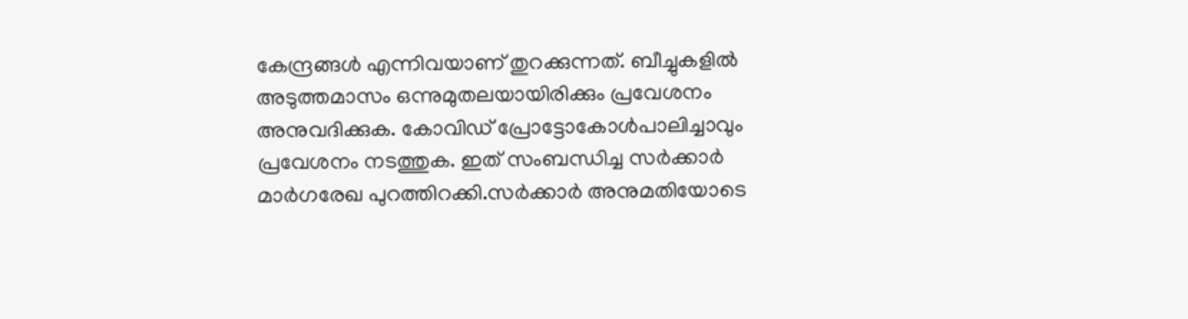കേന്ദ്രങ്ങള്‍ എന്നിവയാണ് തുറക്കുന്നത്. ബീച്ചുകളില്‍ അടുത്തമാസം ഒന്നുമുതലയായിരിക്കും പ്രവേശനം അനുവദിക്കുക. കോവിഡ് പ്രോട്ടോകോള്‍പാലിച്ചാവും പ്രവേശനം നടത്തുക. ഇത് സംബന്ധിച്ച സര്‍ക്കാര്‍ മാര്‍ഗരേഖ പുറത്തിറക്കി.സര്‍ക്കാര്‍ അനുമതിയോടെ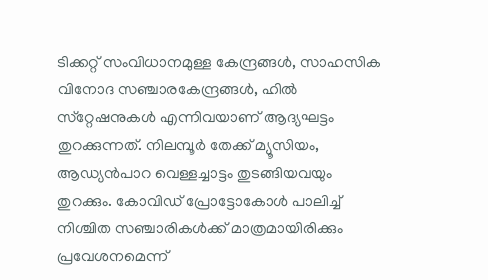ടിക്കറ്റ് സംവിധാനമുള്ള കേന്ദ്രങ്ങള്‍, സാഹസിക വിനോദ സഞ്ചാരകേന്ദ്രങ്ങള്‍, ഹില്‍ സ്‌റ്റേഷനുകള്‍ എന്നിവയാണ് ആദ്യഘട്ടം തുറക്കുന്നത്. നിലമ്പൂര്‍ തേക്ക് മ്യൂസിയം, ആഡ്യന്‍പാറ വെള്ളച്ചാട്ടം തുടങ്ങിയവയും തുറക്കും. കോവിഡ് പ്രോട്ടോകോള്‍ പാലിച്ച് നിശ്ചിത സഞ്ചാരികള്‍ക്ക് മാത്രമായിരിക്കും പ്രവേശനമെന്ന്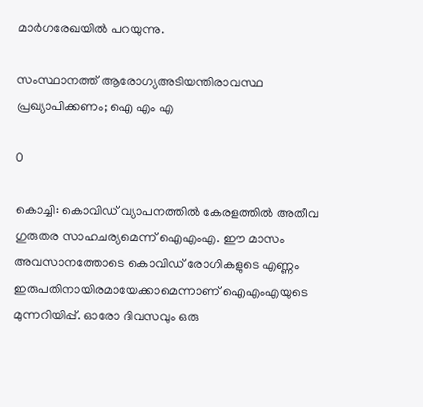മാര്‍ഗരേഖയില്‍ പറയുന്നു.

സംസ്ഥാനത്ത് ആരോഗ്യഅടിയന്തിരാവസ്ഥ പ്രഖ്യാപിക്കണം; ഐ എം എ

0

കൊച്ചി: കൊവിഡ് വ്യാപനത്തിൽ കേരളത്തില്‍ അതീവ ഗുരുതര സാഹചര്യമെന്ന് ഐഎംഎ. ഈ മാസം അവസാനത്തോടെ കൊവിഡ് രോഗികളുടെ എണ്ണം ഇരുപതിനായിരമായേക്കാമെന്നാണ് ഐഎംഎയുടെ മുന്നറിയിപ്പ്. ഓരോ ദിവസവും ഒരു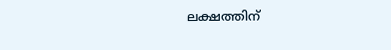ലക്ഷത്തിന്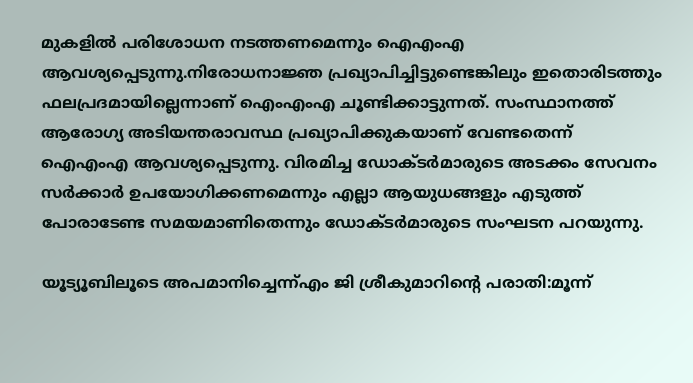മുകളിൽ പരിശോധന നടത്തണമെന്നും ഐഎംഎ ആവശ്യപ്പെടുന്നു.നിരോധനാജ്ഞ പ്രഖ്യാപിച്ചിട്ടുണ്ടെങ്കിലും ഇതൊരിടത്തും ഫലപ്രദമായില്ലെന്നാണ് ഐംഎംഎ ചൂണ്ടിക്കാട്ടുന്നത്. സംസ്ഥാനത്ത് ആരോഗ്യ അടിയന്തരാവസ്ഥ പ്രഖ്യാപിക്കുകയാണ് വേണ്ടതെന്ന് ഐഎംഎ ആവശ്യപ്പെടുന്നു. വിരമിച്ച ഡോക്ടർ‍മാരുടെ അടക്കം സേവനം സർക്കാർ ഉപയോഗിക്കണമെന്നും എല്ലാ ആയുധങ്ങളും എടുത്ത് പോരാടേണ്ട സമയമാണിതെന്നും ഡോക്ടർമാരുടെ സംഘടന പറയുന്നു.

യൂട്യൂബിലൂടെ അപമാനിച്ചെന്ന്എം ജി ശ്രീകുമാറിന്റെ പരാതി:മൂന്ന്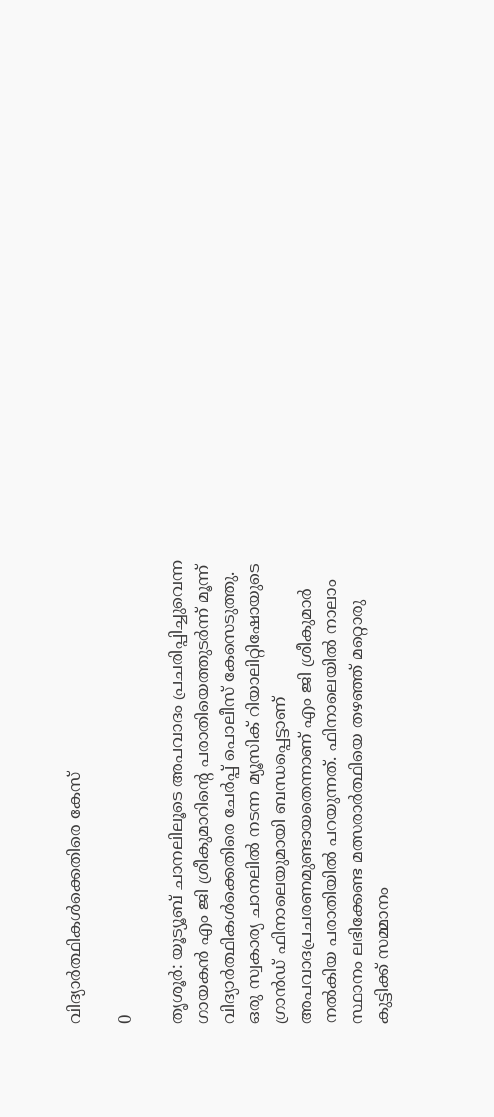വിദ്യാർത്ഥികൾക്കെതിരെ കേസ്

0

തൃശൂർ: യൂട്യൂബ് ചാനലിലൂടെ അപവാദം പ്രചരിപ്പിച്ചുവെന്ന ഗായകൻ എം ജി ശ്രീകുമാറിന്റെ പരാതിയെത്തുടർന്ന് മൂന്ന് വിദ്യാർത്ഥികൾക്കെതിരെ ചേർപ്പ് പൊലീസ് കേസെടുത്തു. ഒരു സ്വകാര്യ ചാനലിൽ നടന്ന മ്യൂസിക് റിയാലിറ്റിഷോയുടെ ഗ്രാൻഡ് ഫിനാലെയുമായി ബന്ധപ്പെട്ടാണ് അപവാദപ്രചരണമുണ്ടായതെന്നാണ് എം ജി ശ്രീകുമാർ നൽകിയ പരാതിയിൽ പറയുന്നത്. ഫിനാലെയിൽ നാലാം സ്ഥാനം ലഭിക്കേണ്ട മത്സരാർത്ഥിയെ തഴഞ്ഞ് മറ്റൊരു കുട്ടിക്ക് സമ്മാനം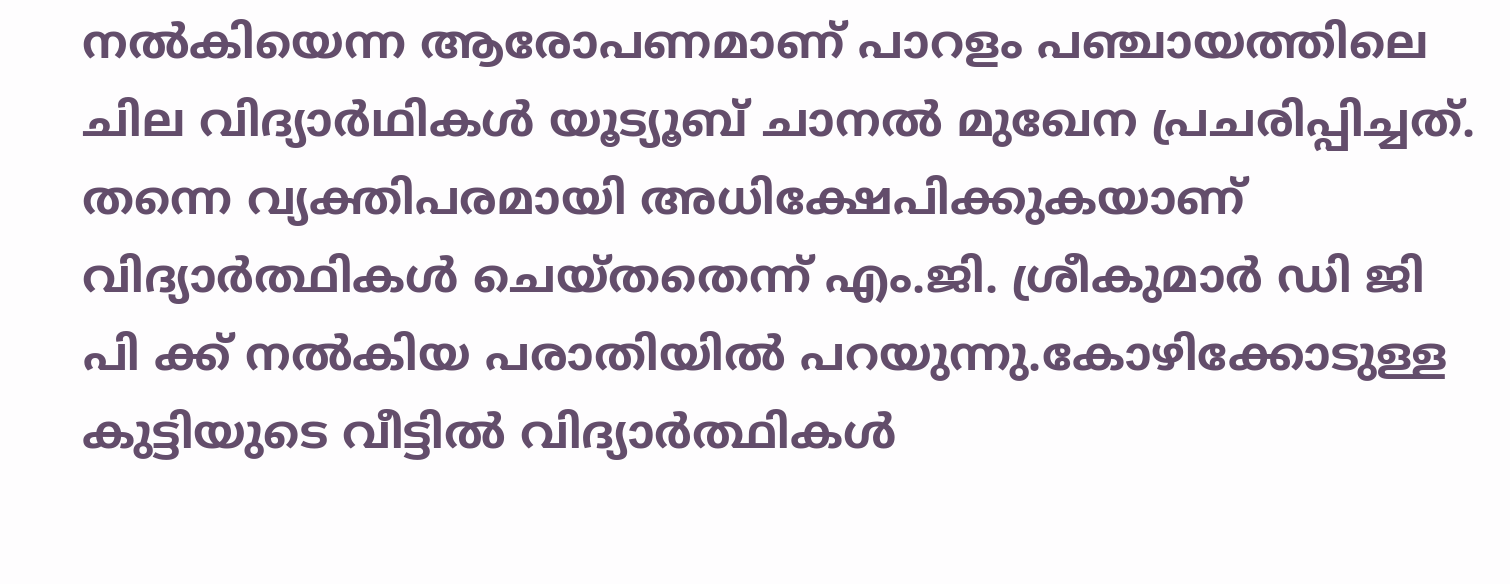നൽകിയെന്ന ആരോപണമാണ് പാറളം പഞ്ചായത്തിലെ ചില വിദ്യാർഥികൾ യൂട്യൂബ് ചാനൽ മുഖേന പ്രചരിപ്പിച്ചത്. തന്നെ വ്യക്തിപരമായി അധിക്ഷേപിക്കുകയാണ് വിദ്യാർത്ഥികൾ ചെയ്തതെന്ന് എം.ജി. ശ്രീകുമാർ ഡി ജി പി ക്ക്‌ നൽകിയ പരാതിയിൽ പറയുന്നു.കോഴിക്കോടുള്ള കുട്ടിയുടെ വീട്ടിൽ വിദ്യാർത്ഥികൾ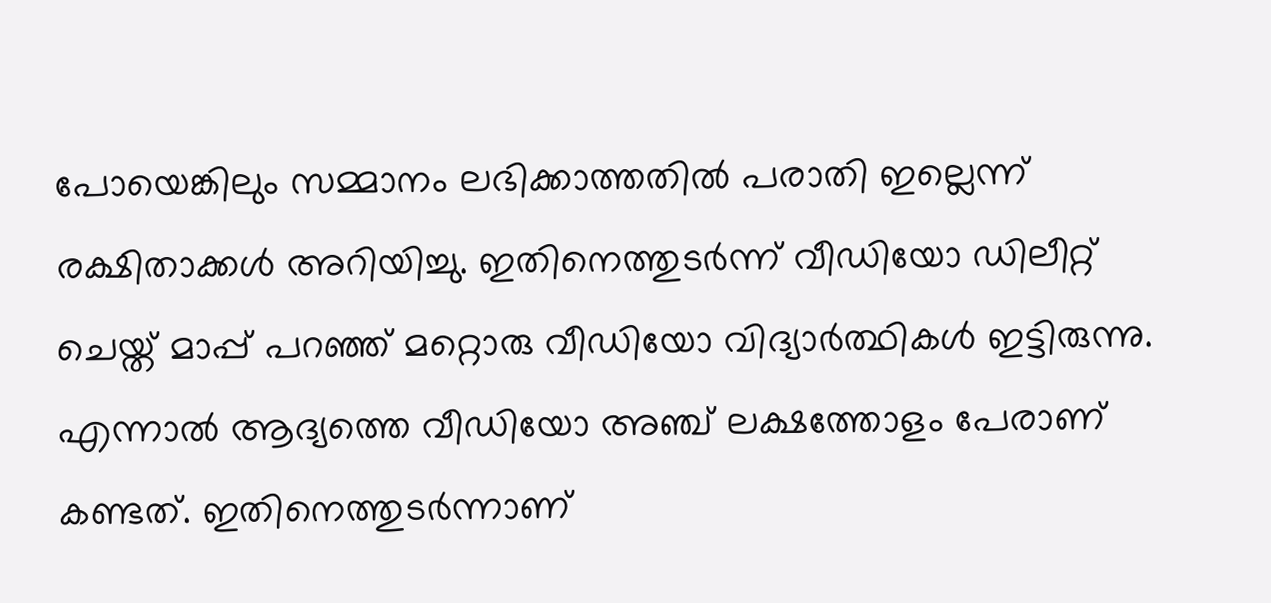പോയെങ്കിലും സമ്മാനം ലഭിക്കാത്തതിൽ പരാതി ഇല്ലെന്ന് രക്ഷിതാക്കൾ അറിയിച്ചു. ഇതിനെത്തുടർന്ന് വീഡിയോ ഡിലീറ്റ് ചെയ്ത് മാപ്പ് പറഞ്ഞ് മറ്റൊരു വീഡിയോ വിദ്യാർത്ഥികൾ ഇട്ടിരുന്നു. എന്നാൽ ആദ്യത്തെ വീഡിയോ അഞ്ച് ലക്ഷത്തോളം പേരാണ് കണ്ടത്. ഇതിനെത്തുടർന്നാണ്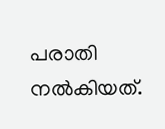പരാതി നൽകിയത്.